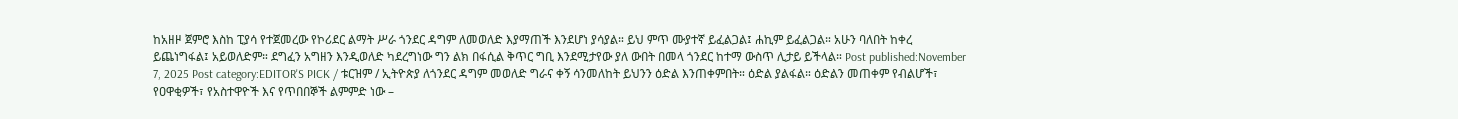ከአዘዞ ጀምሮ እስከ ፒያሳ የተጀመረው የኮሪደር ልማት ሥራ ጎንደር ዳግም ለመወለድ እያማጠች እንደሆነ ያሳያል። ይህ ምጥ ሙያተኛ ይፈልጋል፤ ሐኪም ይፈልጋል። አሁን ባለበት ከቀረ ይጨነግፋል፤ አይወለድም። ደግፈን አግዘን እንዲወለድ ካደረግነው ግን ልክ በፋሲል ቅጥር ግቢ እንደሚታየው ያለ ውበት በመላ ጎንደር ከተማ ውስጥ ሊታይ ይችላል። Post published:November 7, 2025 Post category:EDITOR'S PICK / ቱርዝም / ኢትዮጵያ ለጎንደር ዳግም መወለድ ግራና ቀኝ ሳንመለከት ይህንን ዕድል እንጠቀምበት። ዕድል ያልፋል። ዕድልን መጠቀም የብልሆች፣ የዐዋቂዎች፣ የአስተዋዮች እና የጥበበኞች ልምምድ ነው –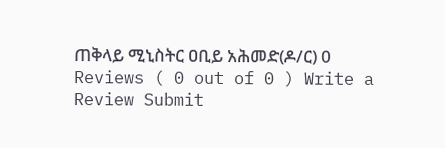ጠቅላይ ሚኒስትር ዐቢይ አሕመድ(ዶ/ር) 0 Reviews ( 0 out of 0 ) Write a Review Submit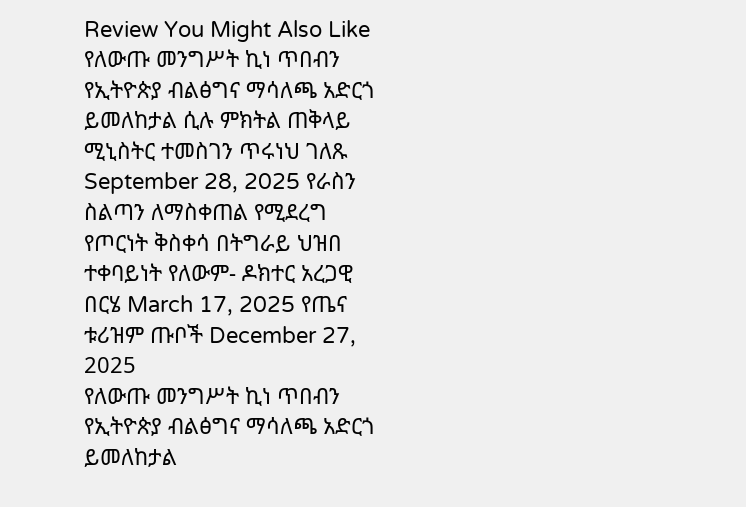Review You Might Also Like የለውጡ መንግሥት ኪነ ጥበብን የኢትዮጵያ ብልፅግና ማሳለጫ አድርጎ ይመለከታል ሲሉ ምክትል ጠቅላይ ሚኒስትር ተመስገን ጥሩነህ ገለጹ September 28, 2025 የራስን ስልጣን ለማስቀጠል የሚደረግ የጦርነት ቅስቀሳ በትግራይ ህዝበ ተቀባይነት የለውም- ዶክተር አረጋዊ በርሄ March 17, 2025 የጤና ቱሪዝም ጡቦች December 27, 2025
የለውጡ መንግሥት ኪነ ጥበብን የኢትዮጵያ ብልፅግና ማሳለጫ አድርጎ ይመለከታል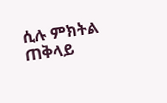ሲሉ ምክትል ጠቅላይ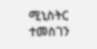ሚኒስትር ተመስገን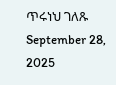ጥሩነህ ገለጹ September 28, 2025